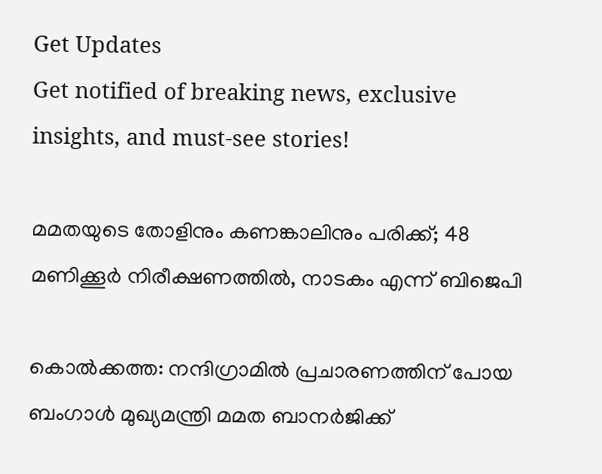Get Updates
Get notified of breaking news, exclusive insights, and must-see stories!

മമതയുടെ തോളിനും കണങ്കാലിനും പരിക്ക്; 48 മണിക്കൂര്‍ നിരീക്ഷണത്തില്‍, നാടകം എന്ന് ബിജെപി

കൊല്‍ക്കത്ത: നന്ദിഗ്രാമില്‍ പ്രചാരണത്തിന് പോയ ബംഗാള്‍ മുഖ്യമന്ത്രി മമത ബാനര്‍ജിക്ക്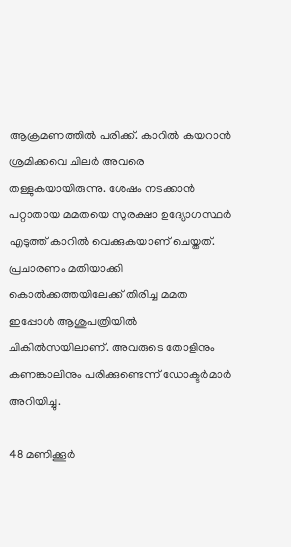ആക്രമണത്തില്‍ പരിക്ക്. കാറില്‍ കയറാന്‍ ശ്രമിക്കവെ ചിലര്‍ അവരെ തള്ളുകയായിരുന്നു. ശേഷം നടക്കാന്‍ പറ്റാതായ മമതയെ സുരക്ഷാ ഉദ്യോഗസ്ഥര്‍ എടുത്ത് കാറില്‍ വെക്കുകയാണ് ചെയ്തത്. പ്രചാരണം മതിയാക്കി കൊല്‍ക്കത്തയിലേക്ക് തിരിച്ച മമത ഇപ്പോള്‍ ആശുപത്രിയില്‍ ചികില്‍സയിലാണ്. അവരുടെ തോളിനും കണങ്കാലിനും പരിക്കുണ്ടെന്ന് ഡോക്ടര്‍മാര്‍ അറിയിച്ചു.

48 മണിക്കൂര്‍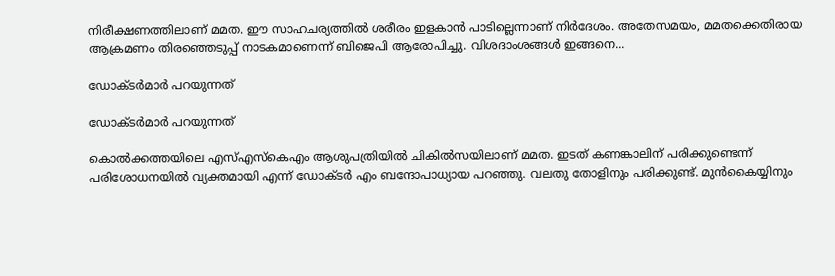നിരീക്ഷണത്തിലാണ് മമത. ഈ സാഹചര്യത്തില്‍ ശരീരം ഇളകാന്‍ പാടില്ലെന്നാണ് നിര്‍ദേശം. അതേസമയം, മമതക്കെതിരായ ആക്രമണം തിരഞ്ഞെടുപ്പ് നാടകമാണെന്ന് ബിജെപി ആരോപിച്ചു. വിശദാംശങ്ങള്‍ ഇങ്ങനെ...

ഡോക്ടര്‍മാര്‍ പറയുന്നത്

ഡോക്ടര്‍മാര്‍ പറയുന്നത്

കൊല്‍ക്കത്തയിലെ എസ്എസ്‌കെഎം ആശുപത്രിയില്‍ ചികില്‍സയിലാണ് മമത. ഇടത് കണങ്കാലിന് പരിക്കുണ്ടെന്ന് പരിശോധനയില്‍ വ്യക്തമായി എന്ന് ഡോക്ടര്‍ എം ബന്ദോപാധ്യായ പറഞ്ഞു. വലതു തോളിനും പരിക്കുണ്ട്. മുന്‍കൈയ്യിനും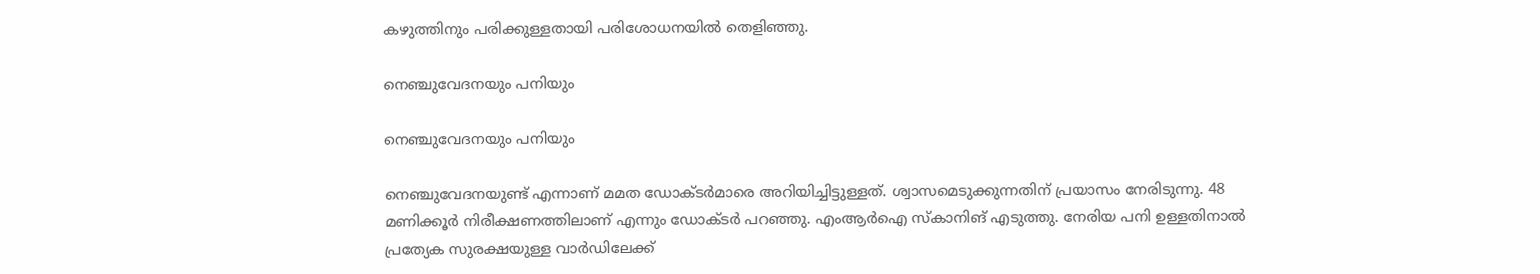കഴുത്തിനും പരിക്കുള്ളതായി പരിശോധനയില്‍ തെളിഞ്ഞു.

നെഞ്ചുവേദനയും പനിയും

നെഞ്ചുവേദനയും പനിയും

നെഞ്ചുവേദനയുണ്ട് എന്നാണ് മമത ഡോക്ടര്‍മാരെ അറിയിച്ചിട്ടുള്ളത്. ശ്വാസമെടുക്കുന്നതിന് പ്രയാസം നേരിടുന്നു. 48 മണിക്കൂര്‍ നിരീക്ഷണത്തിലാണ് എന്നും ഡോക്ടര്‍ പറഞ്ഞു. എംആര്‍ഐ സ്‌കാനിങ് എടുത്തു. നേരിയ പനി ഉള്ളതിനാല്‍ പ്രത്യേക സുരക്ഷയുള്ള വാര്‍ഡിലേക്ക്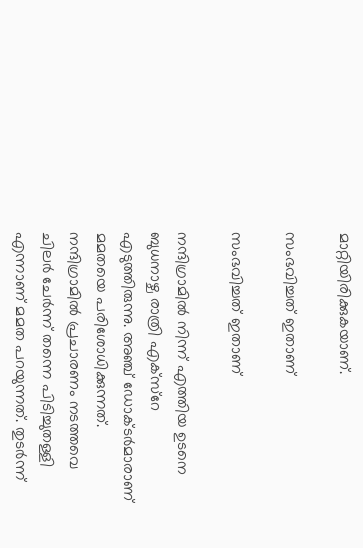മാറ്റിയിരിക്കുകയാണ്.

സംഭവിച്ചത് ഇതാണ്

സംഭവിച്ചത് ഇതാണ്

നന്ദിഗ്രാമില്‍ നിന്ന് എത്തിയ ഉടനെ ബുധനാഴ്ച രാത്രി എക്‌സ്‌റേ എടുത്തിരുന്നു. അഞ്ച് ഡോക്ടര്‍മാരാണ് മമതയെ പരിശോധിക്കുന്നത്. നന്ദിഗ്രാമില്‍ പ്രചാരണം നടത്തവെ ചിലര്‍ ചേര്‍ന്ന് തന്നെ പിടിച്ചുതള്ളി എന്നാണ് മമത പറയുന്നത്. തുടര്‍ന്ന്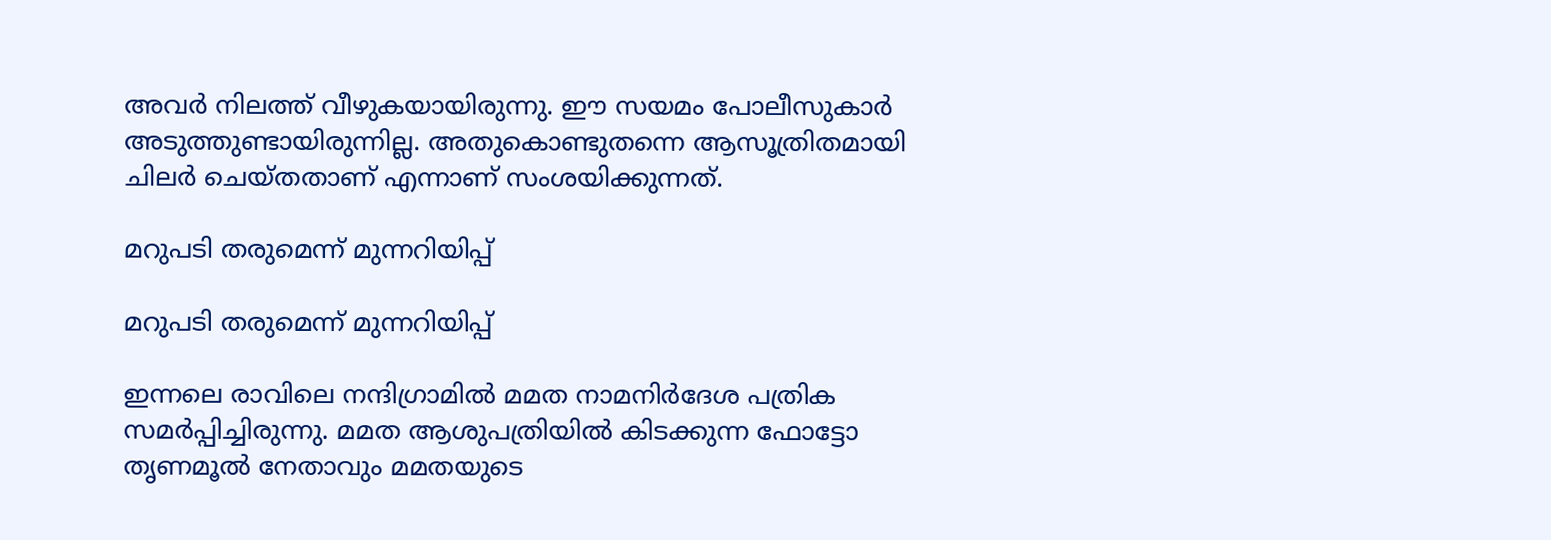അവര്‍ നിലത്ത് വീഴുകയായിരുന്നു. ഈ സയമം പോലീസുകാര്‍ അടുത്തുണ്ടായിരുന്നില്ല. അതുകൊണ്ടുതന്നെ ആസൂത്രിതമായി ചിലര്‍ ചെയ്തതാണ് എന്നാണ് സംശയിക്കുന്നത്.

മറുപടി തരുമെന്ന് മുന്നറിയിപ്പ്

മറുപടി തരുമെന്ന് മുന്നറിയിപ്പ്

ഇന്നലെ രാവിലെ നന്ദിഗ്രാമില്‍ മമത നാമനിര്‍ദേശ പത്രിക സമര്‍പ്പിച്ചിരുന്നു. മമത ആശുപത്രിയില്‍ കിടക്കുന്ന ഫോട്ടോ തൃണമൂല്‍ നേതാവും മമതയുടെ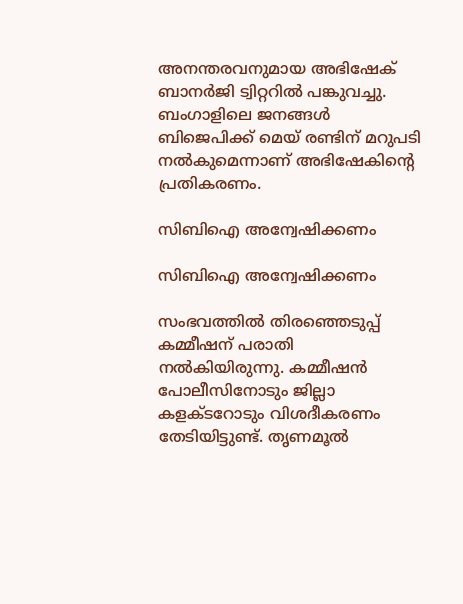അനന്തരവനുമായ അഭിഷേക് ബാനര്‍ജി ട്വിറ്ററില്‍ പങ്കുവച്ചു. ബംഗാളിലെ ജനങ്ങള്‍ ബിജെപിക്ക് മെയ് രണ്ടിന് മറുപടി നല്‍കുമെന്നാണ് അഭിഷേകിന്റെ പ്രതികരണം.

സിബിഐ അന്വേഷിക്കണം

സിബിഐ അന്വേഷിക്കണം

സംഭവത്തില്‍ തിരഞ്ഞെടുപ്പ് കമ്മീഷന് പരാതി നല്‍കിയിരുന്നു. കമ്മീഷന്‍ പോലീസിനോടും ജില്ലാ കളക്ടറോടും വിശദീകരണം തേടിയിട്ടുണ്ട്. തൃണമൂല്‍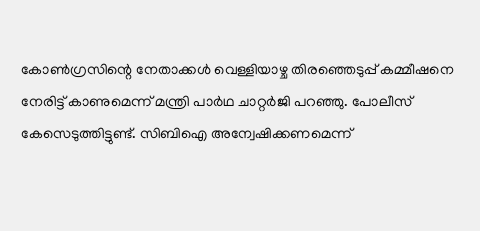കോണ്‍ഗ്രസിന്റെ നേതാക്കള്‍ വെള്ളിയാഴ്ച തിരഞ്ഞെടുപ്പ് കമ്മീഷനെ നേരിട്ട് കാണുമെന്ന് മന്ത്രി പാര്‍ഥ ചാറ്റര്‍ജി പറഞ്ഞു. പോലീസ് കേസെടുത്തിട്ടുണ്ട്. സിബിഐ അന്വേഷിക്കണമെന്ന്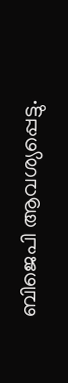ബിജെപി ആവശ്യപ്പെട്ടു.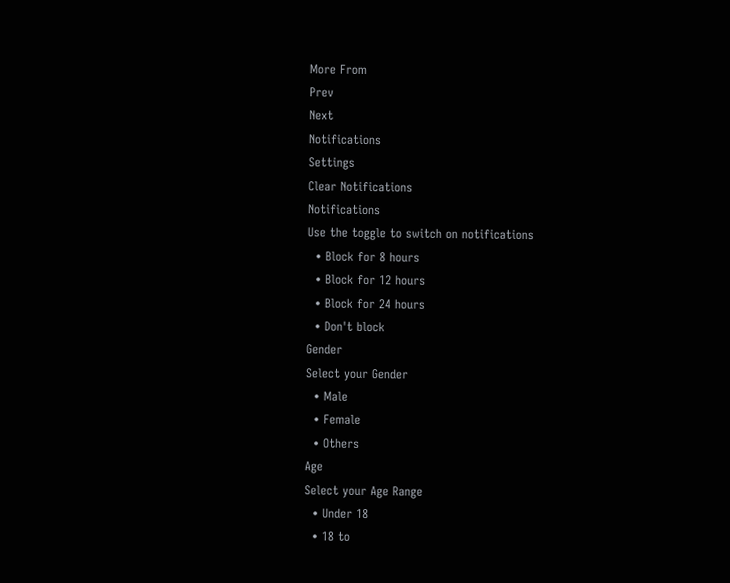More From
Prev
Next
Notifications
Settings
Clear Notifications
Notifications
Use the toggle to switch on notifications
  • Block for 8 hours
  • Block for 12 hours
  • Block for 24 hours
  • Don't block
Gender
Select your Gender
  • Male
  • Female
  • Others
Age
Select your Age Range
  • Under 18
  • 18 to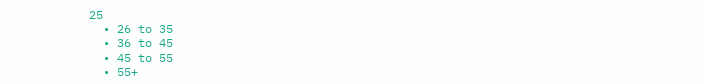25
  • 26 to 35
  • 36 to 45
  • 45 to 55
  • 55+